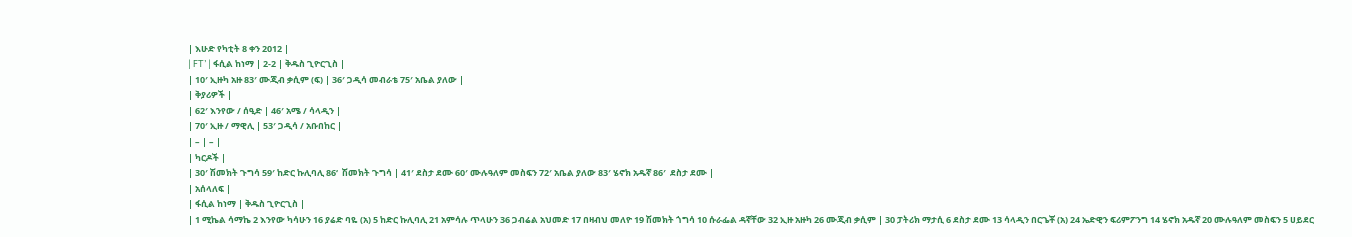| እሁድ የካቲት 8 ቀን 2012 |
| FT’ | ፋሲል ከነማ | 2-2 | ቅዱስ ጊዮርጊስ |
| 10′ ኢዙካ አዙ 83′ ሙጂብ ቃሲም (ፍ) | 36′ ጋዲሳ መብራቴ 75′ አቤል ያለው |
| ቅያሪዎች |
| 62′ እንየው / ሰዒድ | 46′ አሜ / ሳላዲን |
| 70′ ኢዙ / ማዊሊ | 53′ ጋዲሳ / አቡበከር |
| – | – |
| ካርዶች |
| 30′ ሽመክት ጉግሳ 59′ ከድር ኩሊባሊ 86‘  ሽመክት ጉግሳ | 41′ ደስታ ደሙ 60′ ሙሉዓለም መስፍን 72′ አቤል ያለው 83′ ሄኖክ አዱኛ 86′  ደስታ ደሙ |
| አሰላለፍ |
| ፋሲል ከነማ | ቅዱስ ጊዮርጊስ |
| 1 ሚኬል ሳማኬ 2 እንየው ካሳሁን 16 ያሬድ ባዬ (አ) 5 ከድር ኩሊባሊ 21 አምሳሉ ጥላሁን 36 ጋብሬል አህመድ 17 በዛብህ መለዮ 19 ሽመክት ጎግሳ 10 ሱራፌል ዳኛቸው 32 ኢዙ አዙካ 26 ሙጂብ ቃሲም | 30 ፓትሪክ ማታሲ 6 ደስታ ደሙ 13 ሳላዲን በርጌቾ (አ) 24 ኤድዊን ፍሪምፖንግ 14 ሄኖክ አዱኛ 20 ሙሉዓለም መስፍን 5 ሀይደር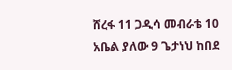ሸረፋ 11 ጋዲሳ መብራቴ 10 አቤል ያለው 9 ጌታነህ ከበደ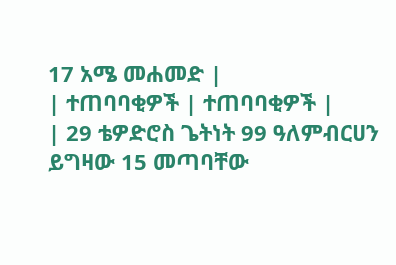17 አሜ መሐመድ |
| ተጠባባቂዎች | ተጠባባቂዎች |
| 29 ቴዎድሮስ ጌትነት 99 ዓለምብርሀን ይግዛው 15 መጣባቸው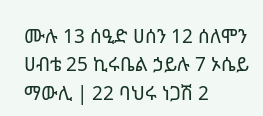ሙሉ 13 ሰዒድ ሀሰን 12 ሰለሞን ሀብቴ 25 ኪሩቤል ኃይሉ 7 ኦሴይ ማውሊ | 22 ባህሩ ነጋሽ 2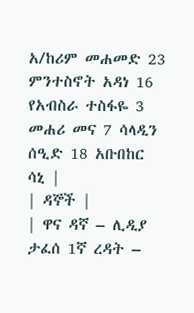አ/ከሪም መሐመድ 23 ምንተስኖት አዳነ 16 የአብስራ ተስፋዬ 3 መሐሪ መና 7 ሳላዲን ሰዒድ 18 አቡበከር ሳኒ |
| ዳኞች |
| ዋና ዳኛ – ሊዲያ ታፈሰ 1ኛ ረዳት –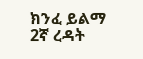ክንፈ ይልማ 2ኛ ረዳት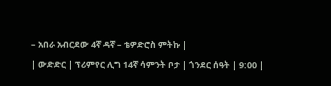– አበራ አብርደው 4ኛ ዳኛ – ቴዎድሮስ ምትኩ |
| ውድድር | ፕሪምየር ሊግ 14ኛ ሳምንት ቦታ | ጎንደር ሰዓት | 9:00 |